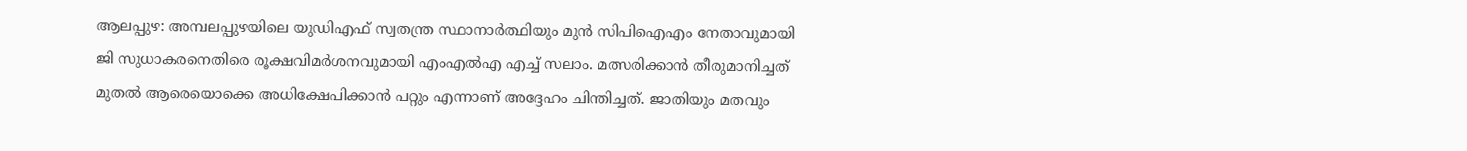ആലപ്പുഴ: അമ്പലപ്പുഴയിലെ യുഡിഎഫ് സ്വതന്ത്ര സ്ഥാനാർത്ഥിയും മുൻ സിപിഐഎം നേതാവുമായി ജി സുധാകരനെതിരെ രൂക്ഷവിമർശനവുമായി എംഎൽഎ എച്ച് സലാം. മത്സരിക്കാൻ തീരുമാനിച്ചത് മുതൽ ആരെയൊക്കെ അധിക്ഷേപിക്കാൻ പറ്റും എന്നാണ് അദ്ദേഹം ചിന്തിച്ചത്. ജാതിയും മതവും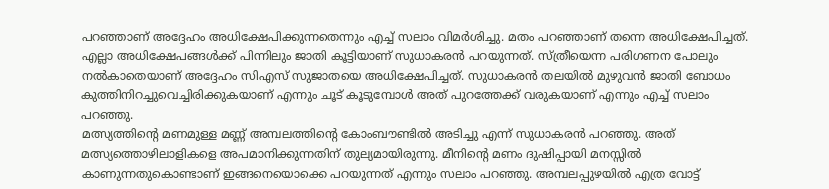പറഞ്ഞാണ് അദ്ദേഹം അധിക്ഷേപിക്കുന്നതെന്നും എച്ച് സലാം വിമർശിച്ചു. മതം പറഞ്ഞാണ് തന്നെ അധിക്ഷേപിച്ചത്. എല്ലാ അധിക്ഷേപങ്ങൾക്ക് പിന്നിലും ജാതി കൂട്ടിയാണ് സുധാകരൻ പറയുന്നത്. സ്ത്രീയെന്ന പരിഗണന പോലും നൽകാതെയാണ് അദ്ദേഹം സിഎസ് സുജാതയെ അധിക്ഷേപിച്ചത്. സുധാകരൻ തലയിൽ മുഴുവൻ ജാതി ബോധം കുത്തിനിറച്ചുവെച്ചിരിക്കുകയാണ് എന്നും ചൂട് കൂടുമ്പോൾ അത് പുറത്തേക്ക് വരുകയാണ് എന്നും എച്ച് സലാം പറഞ്ഞു.
മത്സ്യത്തിന്റെ മണമുള്ള മണ്ണ് അമ്പലത്തിന്റെ കോംബൗണ്ടിൽ അടിച്ചു എന്ന് സുധാകരൻ പറഞ്ഞു. അത് മത്സ്യത്തൊഴിലാളികളെ അപമാനിക്കുന്നതിന് തുല്യമായിരുന്നു. മീനിൻ്റെ മണം ദുഷിപ്പായി മനസ്സിൽ കാണുന്നതുകൊണ്ടാണ് ഇങ്ങനെയൊക്കെ പറയുന്നത് എന്നും സലാം പറഞ്ഞു. അമ്പലപ്പുഴയിൽ എത്ര വോട്ട്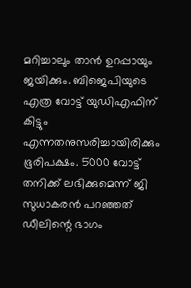മറിച്ചാലും താൻ ഉറപ്പായും ജയിക്കും. ബിജെപിയുടെ എത്ര വോട്ട് യുഡിഎഫിന് കിട്ടും എന്നതനുസരിച്ചായിരിക്കും ഭൂരിപക്ഷം. 5000 വോട്ട് തനിക്ക് ലഭിക്കുമെന്ന് ജി സുധാകരൻ പറഞ്ഞത് ഡീലിന്റെ ഭാഗം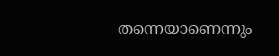തന്നെയാണെന്നും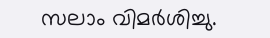സലാം വിമർശിച്ചു.